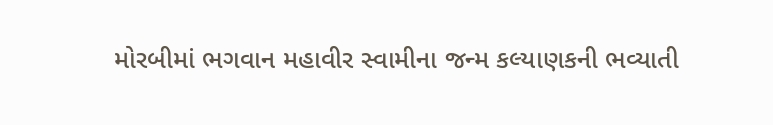મોરબીમાં ભગવાન મહાવીર સ્વામીના જન્મ કલ્યાણકની ભવ્યાતી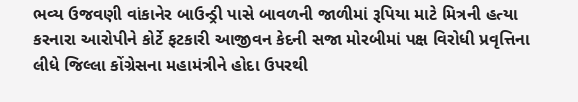ભવ્ય ઉજવણી વાંકાનેર બાઉન્ડ્રી પાસે બાવળની જાળીમાં રૂપિયા માટે મિત્રની હત્યા કરનારા આરોપીને કોર્ટે ફટકારી આજીવન કેદની સજા મોરબીમાં પક્ષ વિરોધી પ્રવૃત્તિના લીધે જિલ્લા કોંગ્રેસના મહામંત્રીને હોદા ઉપરથી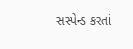સસ્પેન્ડ કરતાં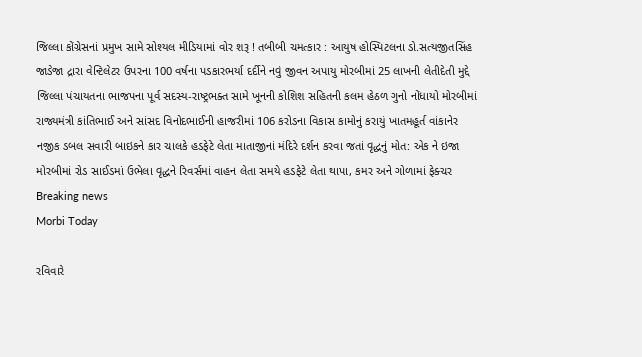જિલ્લા કોંગ્રેસનાં પ્રમુખ સામે સોશ્યલ મીડિયામાં વોર શરૂ ! તબીબી ચમત્કાર : આયુષ હોસ્પિટલના ડો.સત્યજીતસિંહ જાડેજા દ્રારા વેન્ટિલેટર ઉપરના 100 વર્ષના પડકારભર્યા દર્દીને નવું જીવન અપાયુ મોરબીમાં 25 લાખની લેતીદેતી મુદ્દે જિલ્લા પંચાયતના ભાજપના પૂર્વ સદસ્ય-રાષ્ટ્રભક્ત સામે ખૂનની કોશિશ સહિતની કલમ હેઠળ ગુનો નોંધાયો મોરબીમાં રાજ્યમંત્રી કાંતિભાઈ અને સાંસદ વિનોદભાઈની હાજરીમાં 106 કરોડના વિકાસ કામોનું કરાયું ખાતમહૂર્ત વાંકાનેર નજીક ડબલ સવારી બાઇકને કાર ચાલકે હડફેટે લેતા માતાજીનાં મંદિરે દર્શન કરવા જતાં વૃદ્ધનું મોત: એક ને ઇજા મોરબીમાં રોડ સાઈડમાં ઉભેલા વૃદ્ધને રિવર્સમાં વાહન લેતા સમયે હડફેટે લેતા થાપા, કમર અને ગોળામાં ફેક્ચર
Breaking news
Morbi Today

રવિવારે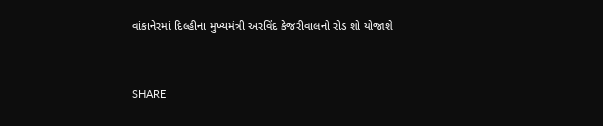વાંકાનેરમાં દિલ્હીના મુખ્યમંત્રી અરવિંદ કેજરીવાલનો રોડ શો યોજાશે


SHARE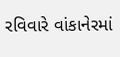રવિવારે વાંકાનેરમાં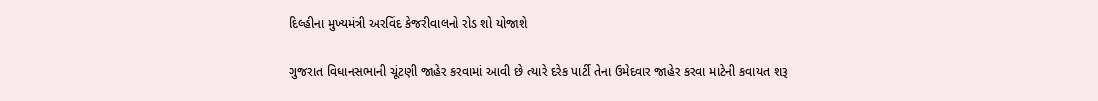દિલ્હીના મુખ્યમંત્રી અરવિંદ કેજરીવાલનો રોડ શો યોજાશે

ગુજરાત વિધાનસભાની ચૂંટણી જાહેર કરવામાં આવી છે ત્યારે દરેક પાર્ટી તેના ઉમેદવાર જાહેર કરવા માટેની કવાયત શરૂ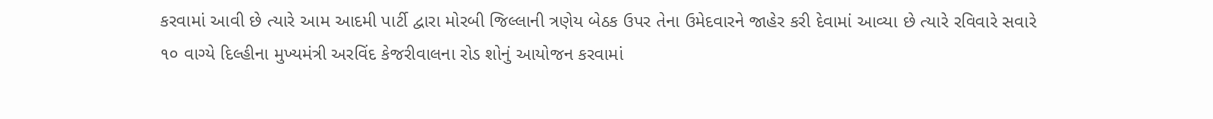કરવામાં આવી છે ત્યારે આમ આદમી પાર્ટી દ્વારા મોરબી જિલ્લાની ત્રણેય બેઠક ઉપર તેના ઉમેદવારને જાહેર કરી દેવામાં આવ્યા છે ત્યારે રવિવારે સવારે ૧૦ વાગ્યે દિલ્હીના મુખ્યમંત્રી અરવિંદ કેજરીવાલના રોડ શોનું આયોજન કરવામાં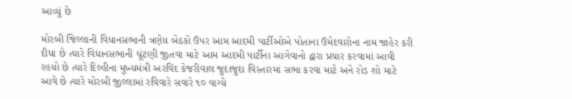આવ્યું છે

મોરબી જિલ્લાની વિધાનસભાની ત્રણેય બેઠકો ઉપર આમ આદમી પાર્ટીઓએ પોતાના ઉમેદવારોના નામ જાહેર કરી દીધા છે ત્યારે વિધાનસભાની ચૂંટણી જીતવા માટે આમ આદમી પાર્ટીના આગેવાનો દ્વારા પ્રચાર કરવામાં આવી રહયો છે ત્યારે દિલ્હીના મુખ્યમંત્રી અરવિંદ કેજરીવાલ જુદાજુદા વિસ્તારમાં સભા કરવા માટે અને રોડ શો માટે આવે છે ત્યારે મોરબી જીલ્લામાં રવિવારે સવારે ૧૦ વાગ્યે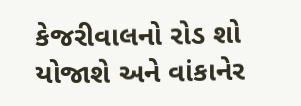કેજરીવાલનો રોડ શો યોજાશે અને વાંકાનેર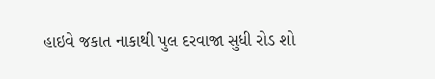હાઇવે જકાત નાકાથી પુલ દરવાજા સુધી રોડ શો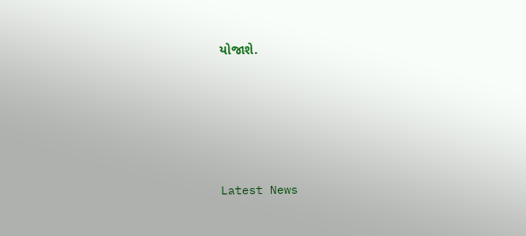યોજાશે.






Latest News